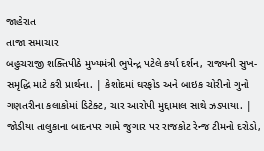જાહેરાત
તાજા સમાચાર
બહુચરાજી શક્તિપીઠે મુખ્યમંત્રી ભુપેન્દ્ર પટેલે કર્યા દર્શન, રાજ્યની સુખ-સમૃદ્ધિ માટે કરી પ્રાર્થના. | કેશોદમાં ઘરફોડ અને બાઇક ચોરીનો ગુનો ગણતરીના કલાકોમાં ડિટેક્ટ, ચાર આરોપી મુદ્દામાલ સાથે ઝડપાયા. | જોડીયા તાલુકાના બાદનપર ગામે જુગાર પર રાજકોટ રેન્જ ટીમનો દરોડો,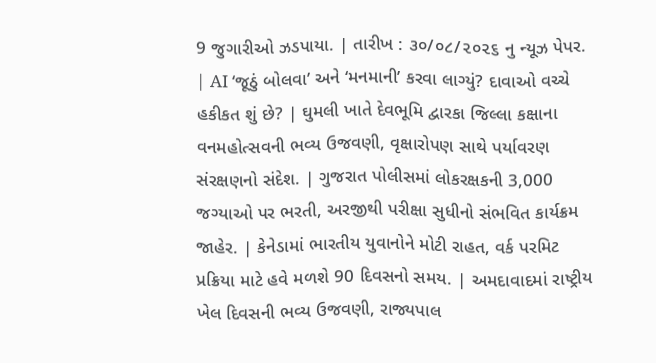9 જુગારીઓ ઝડપાયા. | તારીખ : ૩૦/૦૮/૨૦૨૬ નુ ન્યૂઝ પેપર. | AI ‘જૂઠું બોલવા’ અને ‘મનમાની’ કરવા લાગ્યું? દાવાઓ વચ્ચે હકીકત શું છે? | ઘુમલી ખાતે દેવભૂમિ દ્વારકા જિલ્લા કક્ષાના વનમહોત્સવની ભવ્ય ઉજવણી, વૃક્ષારોપણ સાથે પર્યાવરણ સંરક્ષણનો સંદેશ. | ગુજરાત પોલીસમાં લોકરક્ષકની 3,000 જગ્યાઓ પર ભરતી, અરજીથી પરીક્ષા સુધીનો સંભવિત કાર્યક્રમ જાહેર. | કેનેડામાં ભારતીય યુવાનોને મોટી રાહત, વર્ક પરમિટ પ્રક્રિયા માટે હવે મળશે 90 દિવસનો સમય. | અમદાવાદમાં રાષ્ટ્રીય ખેલ દિવસની ભવ્ય ઉજવણી, રાજ્યપાલ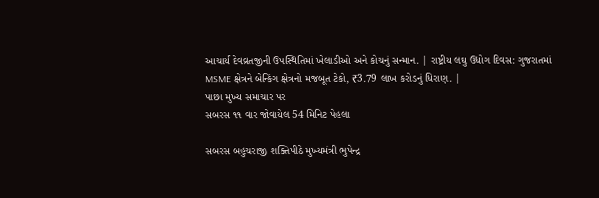આચાર્ય દેવવ્રતજીની ઉપસ્થિતિમાં ખેલાડીઓ અને કોચનું સન્માન. | રાષ્ટ્રીય લઘુ ઉદ્યોગ દિવસ: ગુજરાતમાં MSME ક્ષેત્રને બેન્કિંગ ક્ષેત્રનો મજબૂત ટેકો, ₹3.79 લાખ કરોડનું ધિરાણ. |
પાછા મુખ્ય સમાચાર પર
સબરસ ૧૧ વાર જોવાયેલ 54 મિનિટ પેહલા

સબરસ બહુચરાજી શક્તિપીઠે મુખ્યમંત્રી ભુપેન્દ્ર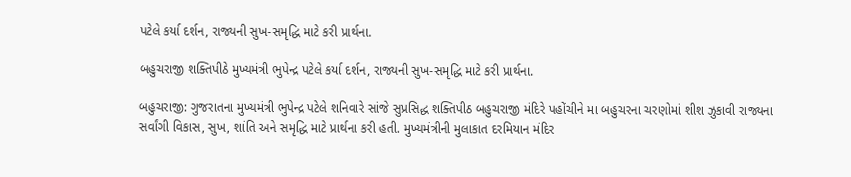પટેલે કર્યા દર્શન, રાજ્યની સુખ-સમૃદ્ધિ માટે કરી પ્રાર્થના.

બહુચરાજી શક્તિપીઠે મુખ્યમંત્રી ભુપેન્દ્ર પટેલે કર્યા દર્શન, રાજ્યની સુખ-સમૃદ્ધિ માટે કરી પ્રાર્થના.

બહુચરાજી: ગુજરાતના મુખ્યમંત્રી ભુપેન્દ્ર પટેલે શનિવારે સાંજે સુપ્રસિદ્ધ શક્તિપીઠ બહુચરાજી મંદિરે પહોંચીને મા બહુચરના ચરણોમાં શીશ ઝુકાવી રાજ્યના સર્વાંગી વિકાસ, સુખ, શાંતિ અને સમૃદ્ધિ માટે પ્રાર્થના કરી હતી. મુખ્યમંત્રીની મુલાકાત દરમિયાન મંદિર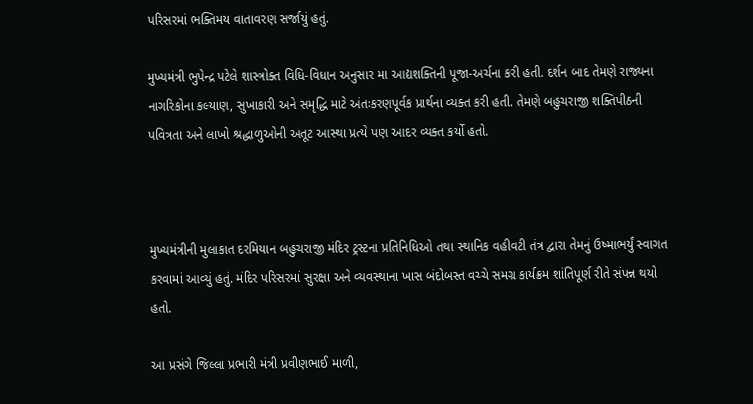પરિસરમાં ભક્તિમય વાતાવરણ સર્જાયું હતું.

મુખ્યમંત્રી ભુપેન્દ્ર પટેલે શાસ્ત્રોક્ત વિધિ-વિધાન અનુસાર મા આદ્યશક્તિની પૂજા-અર્ચના કરી હતી. દર્શન બાદ તેમણે રાજ્યના નાગરિકોના કલ્યાણ, સુખાકારી અને સમૃદ્ધિ માટે અંતઃકરણપૂર્વક પ્રાર્થના વ્યક્ત કરી હતી. તેમણે બહુચરાજી શક્તિપીઠની પવિત્રતા અને લાખો શ્રદ્ધાળુઓની અતૂટ આસ્થા પ્રત્યે પણ આદર વ્યક્ત કર્યો હતો.



મુખ્યમંત્રીની મુલાકાત દરમિયાન બહુચરાજી મંદિર ટ્રસ્ટના પ્રતિનિધિઓ તથા સ્થાનિક વહીવટી તંત્ર દ્વારા તેમનું ઉષ્માભર્યું સ્વાગત કરવામાં આવ્યું હતું. મંદિર પરિસરમાં સુરક્ષા અને વ્યવસ્થાના ખાસ બંદોબસ્ત વચ્ચે સમગ્ર કાર્યક્રમ શાંતિપૂર્ણ રીતે સંપન્ન થયો હતો.

આ પ્રસંગે જિલ્લા પ્રભારી મંત્રી પ્રવીણભાઈ માળી,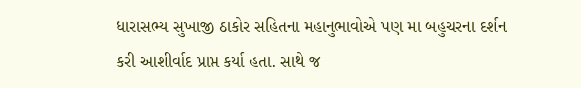ધારાસભ્ય સુખાજી ઠાકોર સહિતના મહાનુભાવોએ પણ મા બહુચરના દર્શન કરી આશીર્વાદ પ્રાપ્ત કર્યા હતા. સાથે જ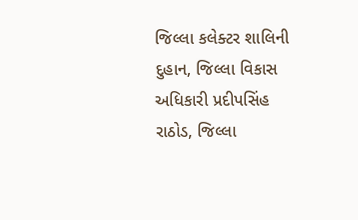જિલ્લા કલેક્ટર શાલિની દુહાન, જિલ્લા વિકાસ અધિકારી પ્રદીપસિંહ રાઠોડ, જિલ્લા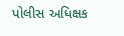પોલીસ અધિક્ષક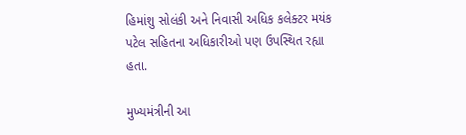હિમાંશુ સોલંકી અને નિવાસી અધિક કલેક્ટર મયંક પટેલ સહિતના અધિકારીઓ પણ ઉપસ્થિત રહ્યા હતા.

મુખ્યમંત્રીની આ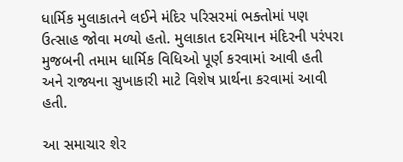ધાર્મિક મુલાકાતને લઈને મંદિર પરિસરમાં ભક્તોમાં પણ ઉત્સાહ જોવા મળ્યો હતો. મુલાકાત દરમિયાન મંદિરની પરંપરા મુજબની તમામ ધાર્મિક વિધિઓ પૂર્ણ કરવામાં આવી હતી અને રાજ્યના સુખાકારી માટે વિશેષ પ્રાર્થના કરવામાં આવી હતી.

આ સમાચાર શેર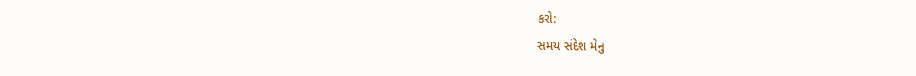કરો:
સમય સંદેશ મેનુ